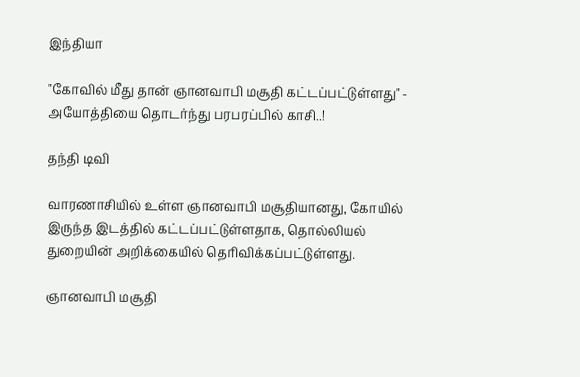இந்தியா

"கோவில் மீது தான் ஞானவாபி மசூதி கட்டப்பட்டுள்ளது" - அயோத்தியை தொடர்ந்து பரபரப்பில் காசி..!

தந்தி டிவி

வாரணாசியில் உள்ள ஞானவாபி மசூதியானது, கோயில் இருந்த இடத்தில் கட்டப்பட்டுள்ளதாக, தொல்லியல் துறையின் அறிக்கையில் தெரிவிக்கப்பட்டுள்ளது.

ஞானவாபி மசூதி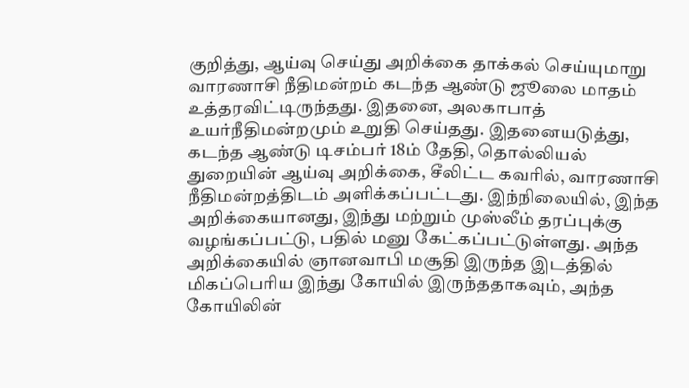குறித்து, ஆய்வு செய்து அறிக்கை தாக்கல் செய்யுமாறு வாரணாசி நீதிமன்றம் கடந்த ஆண்டு ஜூலை மாதம் உத்தரவிட்டிருந்தது. இதனை, அலகாபாத் உயர்நீதிமன்றமும் உறுதி செய்தது. இதனையடுத்து, கடந்த ஆண்டு டிசம்பர் 18ம் தேதி, தொல்லியல் துறையின் ஆய்வு அறிக்கை, சீலிட்ட கவரில், வாரணாசி நீதிமன்றத்திடம் அளிக்கப்பட்டது. இந்நிலையில், இந்த அறிக்கையானது, இந்து மற்றும் முஸ்லீம் தரப்புக்கு வழங்கப்பட்டு, பதில் மனு கேட்கப்பட்டுள்ளது. அந்த அறிக்கையில் ஞானவாபி மசூதி இருந்த இடத்தில் மிகப்பெரிய இந்து கோயில் இருந்ததாகவும், அந்த கோயிலின்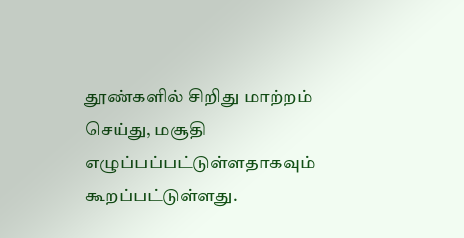தூண்களில் சிறிது மாற்றம் செய்து, மசூதி எழுப்பப்பட்டுள்ளதாகவும் கூறப்பட்டுள்ளது.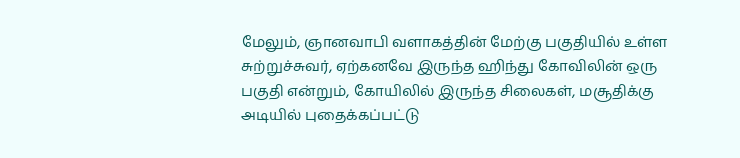மேலும், ஞானவாபி வளாகத்தின் மேற்கு பகுதியில் உள்ள சுற்றுச்சுவர், ஏற்கனவே இருந்த ஹிந்து கோவிலின் ஒரு பகுதி என்றும், கோயிலில் இருந்த சிலைகள், மசூதிக்கு அடியில் புதைக்கப்பட்டு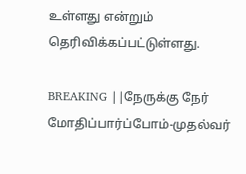உள்ளது என்றும் தெரிவிக்கப்பட்டுள்ளது.

BREAKING ||நேருக்கு நேர் மோதிப்பார்ப்போம்-முதல்வர்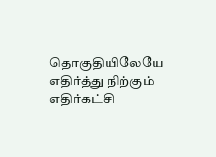தொகுதியிலேயே எதிர்த்து நிற்கும் எதிர்கட்சி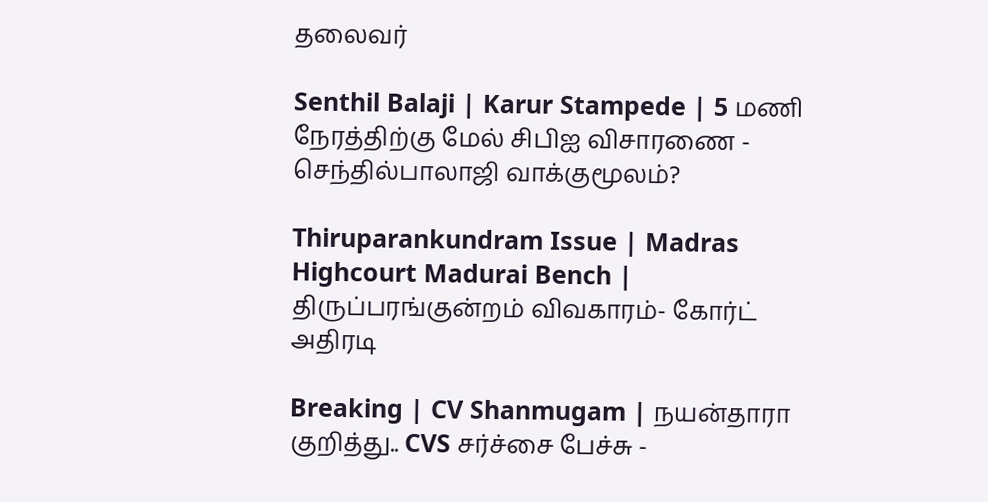தலைவர்

Senthil Balaji | Karur Stampede | 5 மணி நேரத்திற்கு மேல் சிபிஐ விசாரணை - செந்தில்பாலாஜி வாக்குமூலம்?

Thiruparankundram Issue | Madras Highcourt Madurai Bench | திருப்பரங்குன்றம் விவகாரம்- கோர்ட் அதிரடி

Breaking | CV Shanmugam | நயன்தாரா குறித்து.. CVS சர்ச்சை பேச்சு -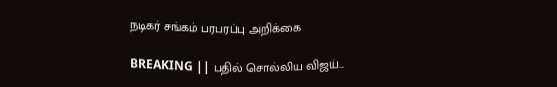நடிகர் சங்கம் பரபரப்பு அறிக்கை

BREAKING || பதில் சொல்லிய விஜய்...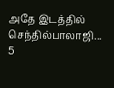அதே இடத்தில் செந்தில்பாலாஜி... 5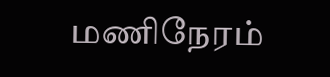மணிநேரம்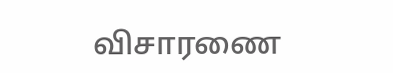விசாரணை